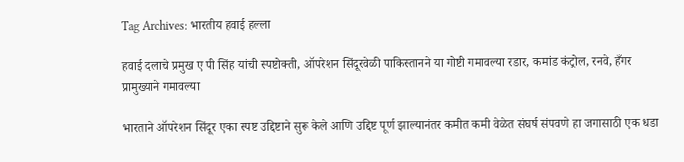Tag Archives: भारतीय हवाई हल्ला

हवाई दलाचे प्रमुख ए पी सिंह यांची स्पष्टोक्ती, ऑपरेशन सिंदूरवेळी पाकिस्तानने या गोष्टी गमावल्या रडार, कमांड कंट्रोल, रनवे, हँगर प्रामुख्याने गमावल्या

भारताने ऑपरेशन सिंदूर एका स्पष्ट उद्दिष्टाने सुरू केले आणि उद्दिष्ट पूर्ण झाल्यानंतर कमीत कमी वेळेत संघर्ष संपवणे हा जगासाठी एक धडा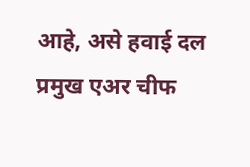आहे, असे हवाई दल प्रमुख एअर चीफ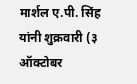मार्शल ए.पी. सिंह यांनी शुक्रवारी (३ ऑक्टोबर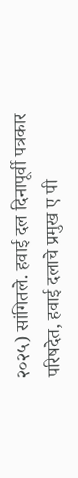२०२५) सांगितले. हवाई दल दिनापूर्वी पत्रकार परिषदेत, हवाई दलाचे प्रमुख ए पी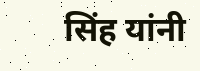सिंह यांनी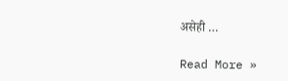असेही …

Read More »